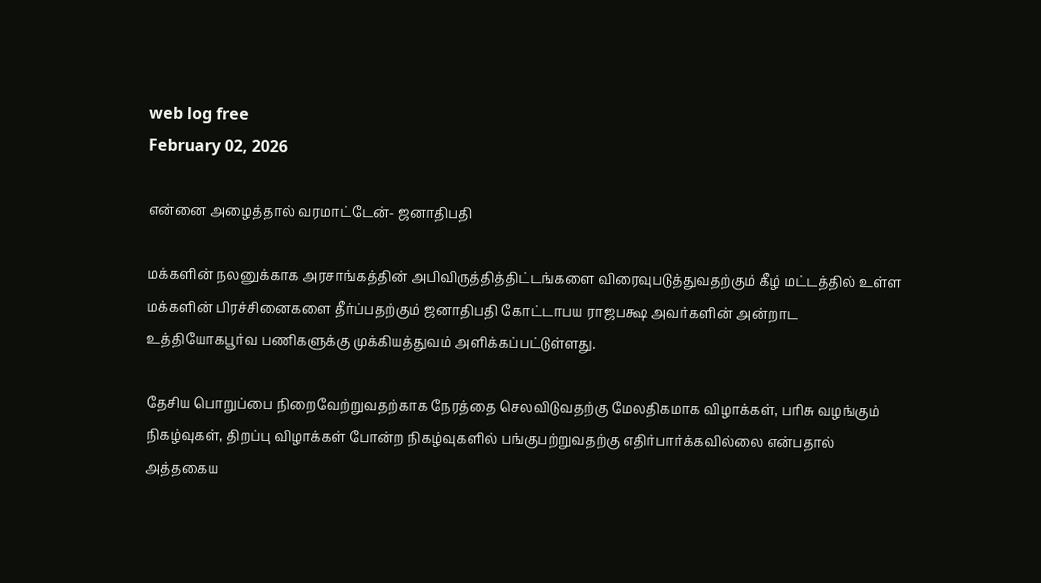web log free
February 02, 2026

என்னை அழைத்தால் வரமாட்டேன்- ஜனாதிபதி

மக்களின் நலனுக்காக அரசாங்கத்தின் அபிவிருத்தித்திட்டங்களை விரைவுபடுத்துவதற்கும் கீழ் மட்டத்தில் உள்ள மக்களின் பிரச்சினைகளை தீர்ப்பதற்கும் ஜனாதிபதி கோட்டாபய ராஜபக்ஷ அவர்களின் அன்றாட உத்தியோகபூர்வ பணிகளுக்கு முக்கியத்துவம் அளிக்கப்பட்டுள்ளது.

தேசிய பொறுப்பை நிறைவேற்றுவதற்காக நேரத்தை செலவிடுவதற்கு மேலதிகமாக விழாக்கள், பரிசு வழங்கும் நிகழ்வுகள், திறப்பு விழாக்கள் போன்ற நிகழ்வுகளில் பங்குபற்றுவதற்கு எதிர்பார்க்கவில்லை என்பதால் அத்தகைய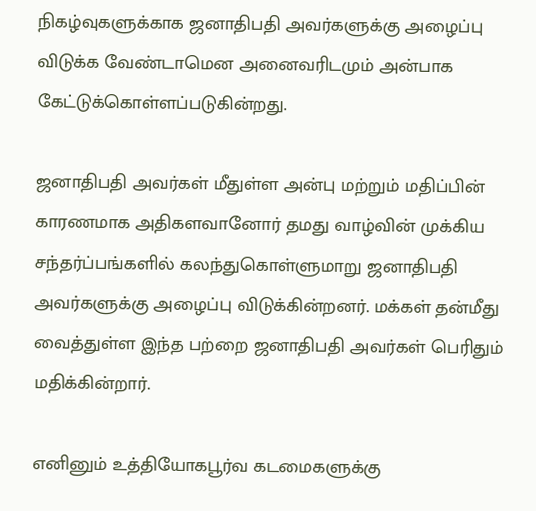நிகழ்வுகளுக்காக ஜனாதிபதி அவர்களுக்கு அழைப்பு விடுக்க வேண்டாமென அனைவரிடமும் அன்பாக கேட்டுக்கொள்ளப்படுகின்றது.

ஜனாதிபதி அவர்கள் மீதுள்ள அன்பு மற்றும் மதிப்பின் காரணமாக அதிகளவானோர் தமது வாழ்வின் முக்கிய சந்தர்ப்பங்களில் கலந்துகொள்ளுமாறு ஜனாதிபதி அவர்களுக்கு அழைப்பு விடுக்கின்றனர். மக்கள் தன்மீது வைத்துள்ள இந்த பற்றை ஜனாதிபதி அவர்கள் பெரிதும் மதிக்கின்றார்.

எனினும் உத்தியோகபூர்வ கடமைகளுக்கு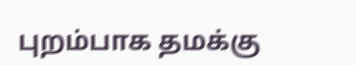புறம்பாக தமக்கு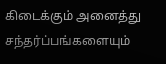கிடைக்கும் அனைத்து சந்தர்ப்பங்களையும்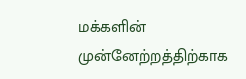மக்களின் முன்னேற்றத்திற்காக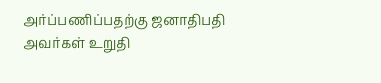அர்ப்பணிப்பதற்கு ஜனாதிபதி அவர்கள் உறுதி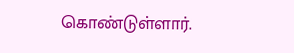கொண்டுள்ளார்.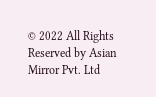© 2022 All Rights Reserved by Asian Mirror Pvt. Ltd